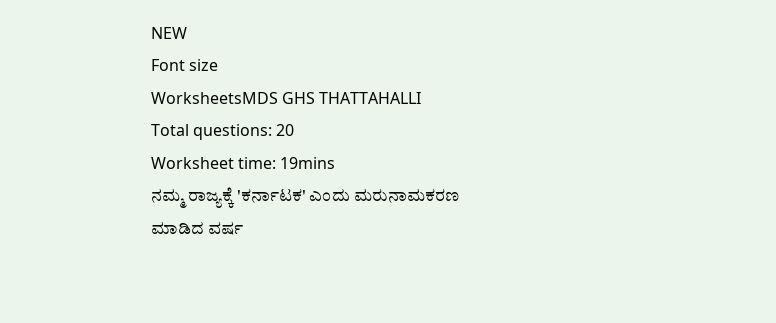NEW
Font size
WorksheetsMDS GHS THATTAHALLI
Total questions: 20
Worksheet time: 19mins
ನಮ್ಮ ರಾಜ್ಯಕ್ಕೆ 'ಕರ್ನಾಟಕ' ಎಂದು ಮರುನಾಮಕರಣ ಮಾಡಿದ ವರ್ಷ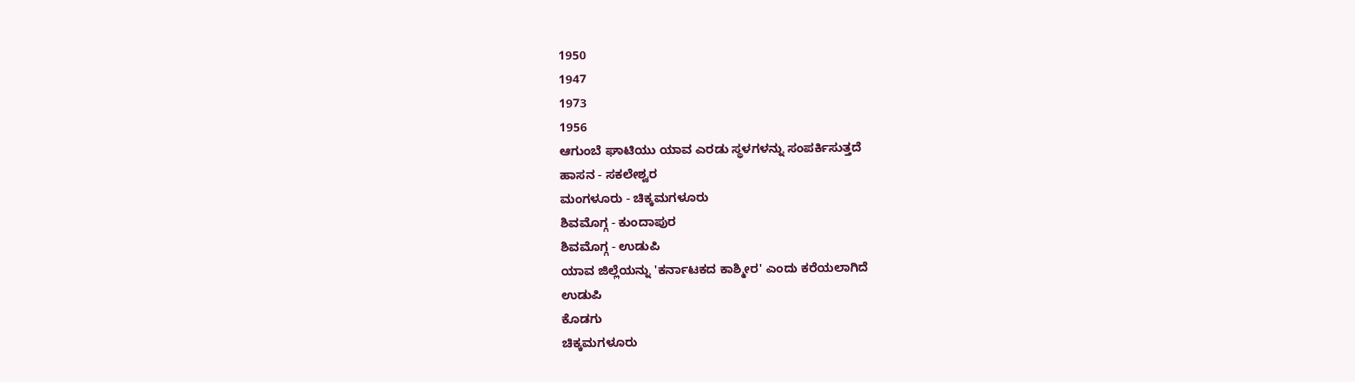1950
1947
1973
1956
ಆಗುಂಬೆ ಘಾಟಿಯು ಯಾವ ಎರಡು ಸ್ಥಳಗಳನ್ನು ಸಂಪರ್ಕಿಸುತ್ತದೆ
ಹಾಸನ - ಸಕಲೇಶ್ವರ
ಮಂಗಳೂರು - ಚಿಕ್ಕಮಗಳೂರು
ಶಿವಮೊಗ್ಗ - ಕುಂದಾಪುರ
ಶಿವಮೊಗ್ಗ - ಉಡುಪಿ
ಯಾವ ಜಿಲ್ಲೆಯನ್ನು 'ಕರ್ನಾಟಕದ ಕಾಶ್ಮೀರ' ಎಂದು ಕರೆಯಲಾಗಿದೆ
ಉಡುಪಿ
ಕೊಡಗು
ಚಿಕ್ಕಮಗಳೂರು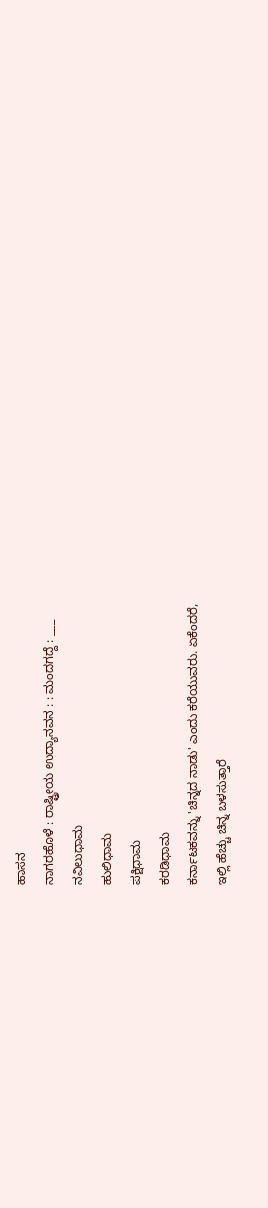ಹಾಸನ
ನಾಗರಹೊಳೆ : ರಾಷ್ಟ್ರೀಯ ಉದ್ಯಾನವನ : : ಮಂದಗದ್ದೆ : ___
ನವಿಲುಧಾಮ
ಹುಲಿಧಾಮ
ಪಕ್ಷಿಧಾಮ
ಕರಡಿಧಾಮ
ಕರ್ನಾಟಕವನ್ನು 'ಚಿನ್ನದ ನಾಡು' ಎಂದು ಕರೆಯುವರು. ಏಕೆಂದರೆ,
ಇಲ್ಲಿ ಹೆಚ್ಚು ಚಿನ್ನ ಬಳಸುತ್ತಾರೆ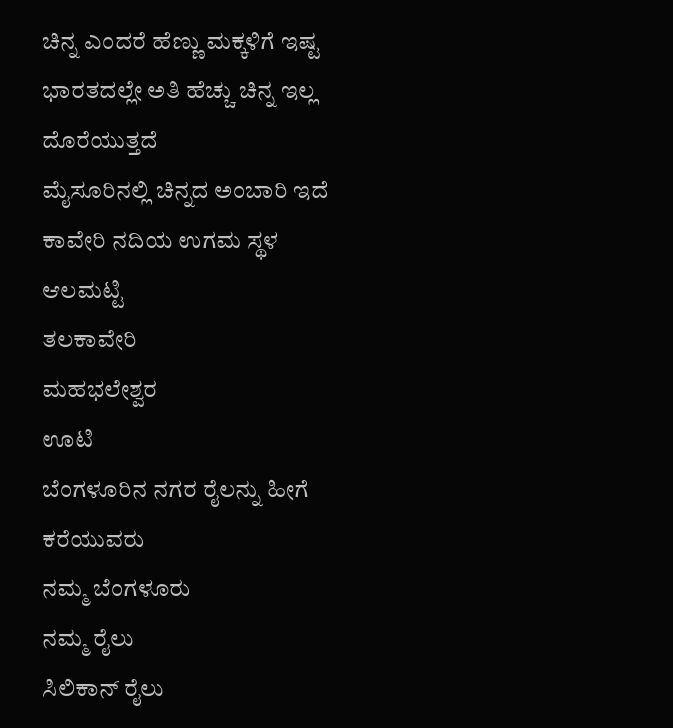ಚಿನ್ನ ಎಂದರೆ ಹೆಣ್ಣು ಮಕ್ಕಳಿಗೆ ಇಷ್ಟ
ಭಾರತದಲ್ಲೇ ಅತಿ ಹೆಚ್ಚು ಚಿನ್ನ ಇಲ್ಲ ದೊರೆಯುತ್ತದೆ
ಮೈಸೂರಿನಲ್ಲಿ ಚಿನ್ನದ ಅಂಬಾರಿ ಇದೆ
ಕಾವೇರಿ ನದಿಯ ಉಗಮ ಸ್ಥಳ
ಆಲಮಟ್ಟಿ
ತಲಕಾವೇರಿ
ಮಹಭಲೇಶ್ವರ
ಊಟಿ
ಬೆಂಗಳೂರಿನ ನಗರ ರೈಲನ್ನು ಹೀಗೆ ಕರೆಯುವರು
ನಮ್ಮ ಬೆಂಗಳೂರು
ನಮ್ಮ ರೈಲು
ಸಿಲಿಕಾನ್ ರೈಲು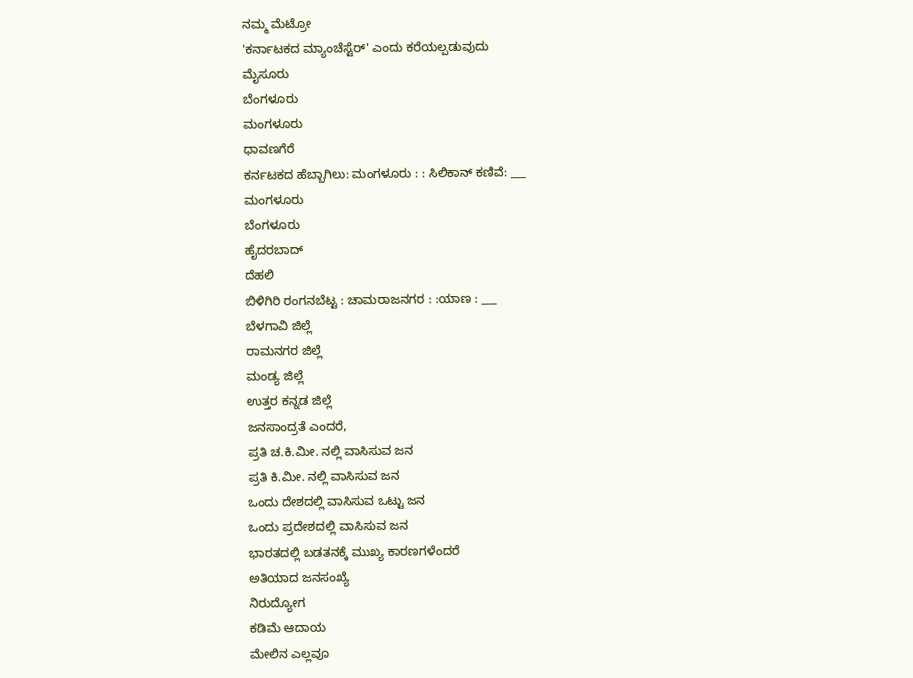ನಮ್ಮ ಮೆಟ್ರೋ
'ಕರ್ನಾಟಕದ ಮ್ಯಾಂಚೆಸ್ಟೆರ್' ಎಂದು ಕರೆಯಲ್ಪಡುವುದು
ಮೈಸೂರು
ಬೆಂಗಳೂರು
ಮಂಗಳೂರು
ಧಾವಣಗೆರೆ
ಕರ್ನಟಕದ ಹೆಬ್ಬಾಗಿಲು: ಮಂಗಳೂರು : : ಸಿಲಿಕಾನ್ ಕಣಿವೆ: ___
ಮಂಗಳೂರು
ಬೆಂಗಳೂರು
ಹೈದರಬಾದ್
ದೆಹಲಿ
ಬಿಳಿಗಿರಿ ರಂಗನಬೆಟ್ಟ : ಚಾಮರಾಜನಗರ : :ಯಾಣ : ___
ಬೆಳಗಾವಿ ಜಿಲ್ಲೆ
ರಾಮನಗರ ಜಿಲ್ಲೆ
ಮಂಡ್ಯ ಜಿಲ್ಲೆ
ಉತ್ತರ ಕನ್ನಡ ಜಿಲ್ಲೆ
ಜನಸಾಂದ್ರತೆ ಎಂದರೆ,
ಪ್ರತಿ ಚ.ಕಿ.ಮೀ. ನಲ್ಲಿ ವಾಸಿಸುವ ಜನ
ಪ್ರತಿ ಕಿ.ಮೀ. ನಲ್ಲಿ ವಾಸಿಸುವ ಜನ
ಒಂದು ದೇಶದಲ್ಲಿ ವಾಸಿಸುವ ಒಟ್ಟು ಜನ
ಒಂದು ಪ್ರದೇಶದಲ್ಲಿ ವಾಸಿಸುವ ಜನ
ಭಾರತದಲ್ಲಿ ಬಡತನಕ್ಕೆ ಮುಖ್ಯ ಕಾರಣಗಳೆಂದರೆ
ಅತಿಯಾದ ಜನಸಂಖ್ಯೆ
ನಿರುದ್ಯೋಗ
ಕಡಿಮೆ ಆದಾಯ
ಮೇಲಿನ ಎಲ್ಲವೂ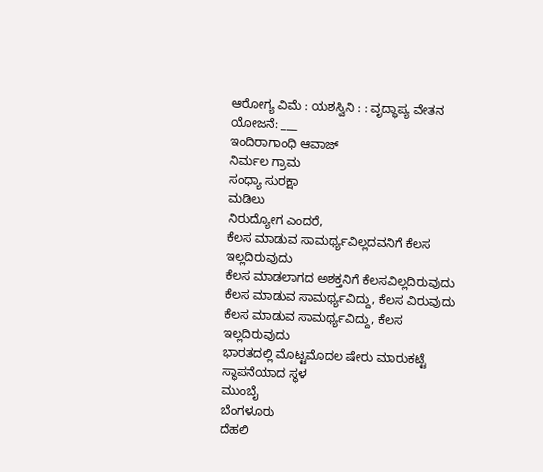ಆರೋಗ್ಯ ವಿಮೆ : ಯಶಸ್ವಿನಿ : : ವೃದ್ಧಾಪ್ಯ ವೇತನ ಯೋಜನೆ: ___
ಇಂದಿರಾಗಾಂಧಿ ಆವಾಜ್
ನಿರ್ಮಲ ಗ್ರಾಮ
ಸಂಧ್ಯಾ ಸುರಕ್ಷಾ
ಮಡಿಲು
ನಿರುದ್ಯೋಗ ಎಂದರೆ,
ಕೆಲಸ ಮಾಡುವ ಸಾಮರ್ಥ್ಯವಿಲ್ಲದವನಿಗೆ ಕೆಲಸ ಇಲ್ಲದಿರುವುದು
ಕೆಲಸ ಮಾಡಲಾಗದ ಅಶಕ್ತನಿಗೆ ಕೆಲಸವಿಲ್ಲದಿರುವುದು
ಕೆಲಸ ಮಾಡುವ ಸಾಮರ್ಥ್ಯವಿದ್ದು, ಕೆಲಸ ವಿರುವುದು
ಕೆಲಸ ಮಾಡುವ ಸಾಮರ್ಥ್ಯವಿದ್ದು, ಕೆಲಸ ಇಲ್ಲದಿರುವುದು
ಭಾರತದಲ್ಲಿ ಮೊಟ್ಟಮೊದಲ ಷೇರು ಮಾರುಕಟ್ಟೆ ಸ್ಥಾಪನೆಯಾದ ಸ್ಥಳ
ಮುಂಬೈ
ಬೆಂಗಳೂರು
ದೆಹಲಿ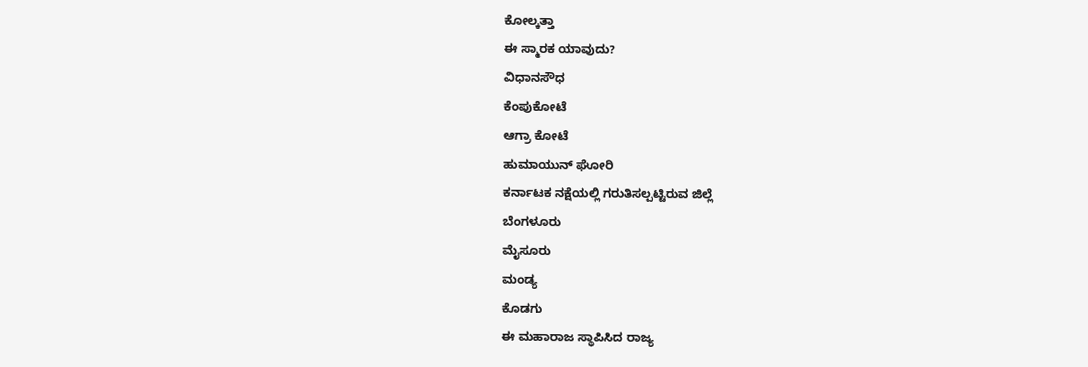ಕೋಲ್ಕತ್ತಾ
ಈ ಸ್ಮಾರಕ ಯಾವುದು?
ವಿಧಾನಸೌಧ
ಕೆಂಪುಕೋಟೆ
ಆಗ್ರಾ ಕೋಟೆ
ಹುಮಾಯುನ್ ಘೋರಿ
ಕರ್ನಾಟಕ ನಕ್ಷೆಯಲ್ಲಿ ಗರುತಿಸಲ್ಪಟ್ಟಿರುವ ಜಿಲ್ಲೆ
ಬೆಂಗಳೂರು
ಮೈಸೂರು
ಮಂಡ್ಯ
ಕೊಡಗು
ಈ ಮಹಾರಾಜ ಸ್ಥಾಪಿಸಿದ ರಾಜ್ಯ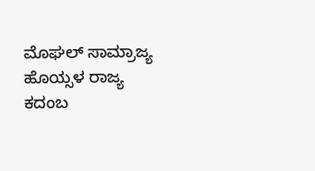ಮೊಘಲ್ ಸಾಮ್ರಾಜ್ಯ
ಹೊಯ್ಸಳ ರಾಜ್ಯ
ಕದಂಬ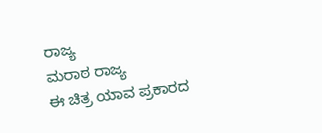ರಾಜ್ಯ
ಮರಾಠ ರಾಜ್ಯ
ಈ ಚಿತ್ರ ಯಾವ ಪ್ರಕಾರದ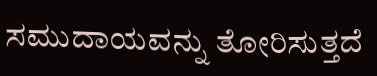ಸಮುದಾಯವನ್ನು ತೋರಿಸುತ್ತದೆ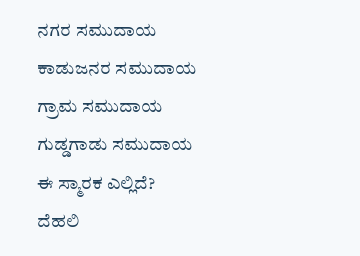ನಗರ ಸಮುದಾಯ
ಕಾಡುಜನರ ಸಮುದಾಯ
ಗ್ರಾಮ ಸಮುದಾಯ
ಗುಡ್ಡಗಾಡು ಸಮುದಾಯ
ಈ ಸ್ಮಾರಕ ಎಲ್ಲಿದೆ?
ದೆಹಲಿ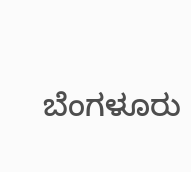ಬೆಂಗಳೂರು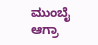ಮುಂಬೈ
ಆಗ್ರಾ